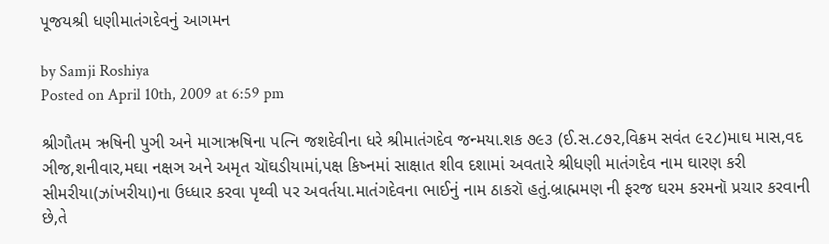પૂજયશ્રી ધણીમાતંગદેવનું આગમન

by Samji Roshiya
Posted on April 10th, 2009 at 6:59 pm

શ્રીગૌતમ ઋષિની પુઞી અને માઞાઋષિના પત્નિ જશદેવીના ધરે શ્રીમાતંગદેવ જન્મયા.શક ૭૯૩ (ઈ.સ.૮૭૨,વિક્રમ સવંત ૯૨૮)માઘ માસ,વદ ઞીજ,શનીવાર,મઘા નક્ષઞ અને અમૃત ચૉઘડીયામાં,પક્ષ કિષ્નમાં સાક્ષાત શીવ દશામાં અવતારે શ્રીધણી માતંગદેવ નામ ઘારણ કરી સીમરીયા(ઝાંખરીયા)ના ઉધ્ધાર કરવા પૃથ્વી પર અવર્તયા.માતંગદેવના ભાઈનું નામ ઠાકરૉ હતું.બ્રાહ્મમણ ની ફરજ ઘરમ કરમનૉ પ્રચાર કરવાની છે,તે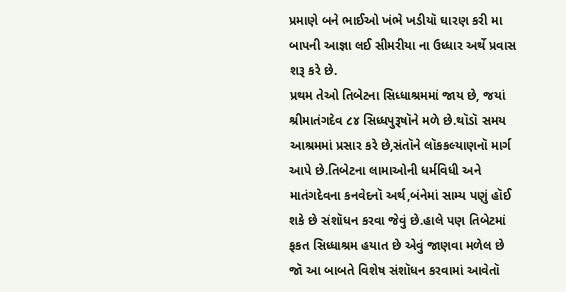પ્રમાણે બને ભાઈઓ ખંભે ખડીયૉ ઘારણ કરી મા બાપની આજ્ઞા લઈ સીમરીયા ના ઉધ્ધાર અર્થે પ્રવાસ શરૂ કરે છે.
પ્રથમ તેઓ તિબેટના સિધ્ધાશ્રમમાં જાય છે, જયાં શ્રીમાતંગદેવ ૮૪ સિધ્ધપુરૂષૉને મળે છે.થૉડૉ સમય આશ્રમમાં પ્રસાર કરે છે,સંતૉને લૉકકલ્યાણનૉ માર્ગ આપે છે.તિબેટના લામાઓની ધર્મવિધી અને માતંગદેવના કનવેદનૉ અર્થ,બંનેમાં સામ્ય પણું હૉઈ શકે છે સંશૉધન કરવા જેવું છે.હાલે પણ તિબેટમાં ફકત સિધ્ધાશ્રમ હયાત છે એવું જાણવા મળેલ છે જૉ આ બાબતે વિશેષ સંશૉધન કરવામાં આવેતૉ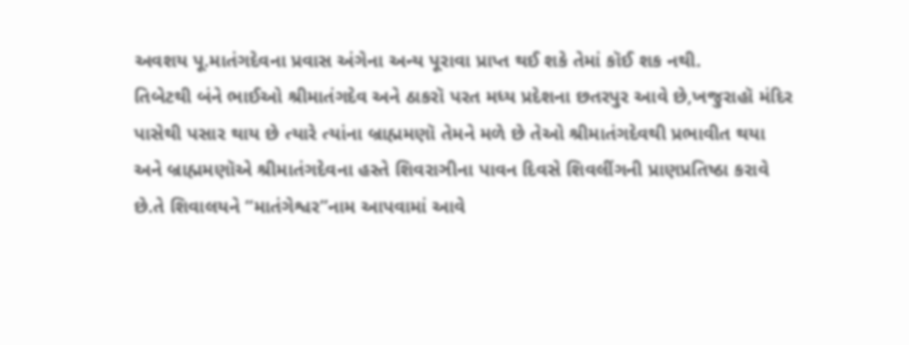અવશય પૂ.માતંગદેવના પ્રવાસ અંગેના અન્ય પૂરાવા પ્રાપ્ત થઈ શકે તેમાં કૉઈ શક નથી.
તિબેટથી બંને ભાઈઓ શ્રીમાતંગદેવ અને ઠાકરૉ પરત મધ્ય પ્રદેશના છતરપુર આવે છે,ખજુરાહૉ મંદિર પાસેથી પસાર થાય છે ત્યારે ત્યાંના બ્રાહ્મમણૉ તેમને મળે છે તેઓ શ્રીમાતંગદેવથી પ્રભાવીત થયા અને બ્રાહ્મમણૉએ શ્રીમાતંગદેવના હસ્તે શિવરાઞીના પાવન દિવસે શિવલીંગની પ્રાણપ્રતિષ્ઠા કરાવે છે.તે શિવાલયને “માતંગેશ્વર”નામ આપવામાં આવે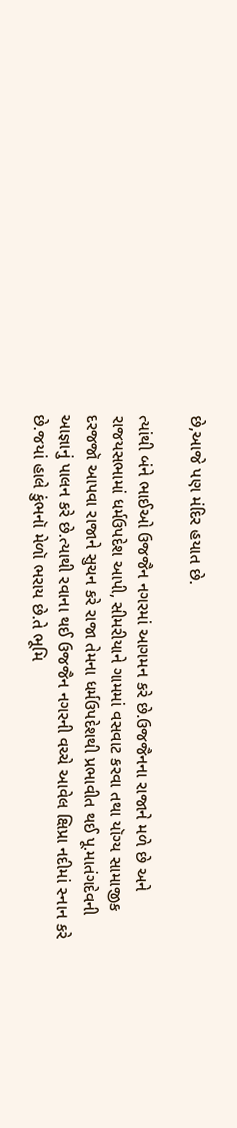છે,આજે પણ મંદિર હયાત છે.

ત્યાંથી બંને ભાઈઓ ઉજજૈન નગરમાં આગમન કરે છે.ઉજજૈનના રાજાને મળે છે અને રાજયસભામાં ધર્મઉપદેશ આપી, સીમરીયાને ગામમાં વસવાટ કરવા તથા યૉગ્ય સામાજીક દરજજૉ આપવા રાજાને સુચન કરે રાજા તેમના ધર્મઉપદેશથી પ્રભાવીત થઈ પૂ.માતંગદેવની આજ્ઞાનું પાલન કરે છે.ત્યાથી રવાના થઈ ઉજજૈન નગરની વચ્ચે આવેલ ક્ષિપ્રા નદીમાં સ્નાન કરે છે.જયાં હાલે કુંભનૉ મેળૉ ભરાય છે.તે ભૂમિ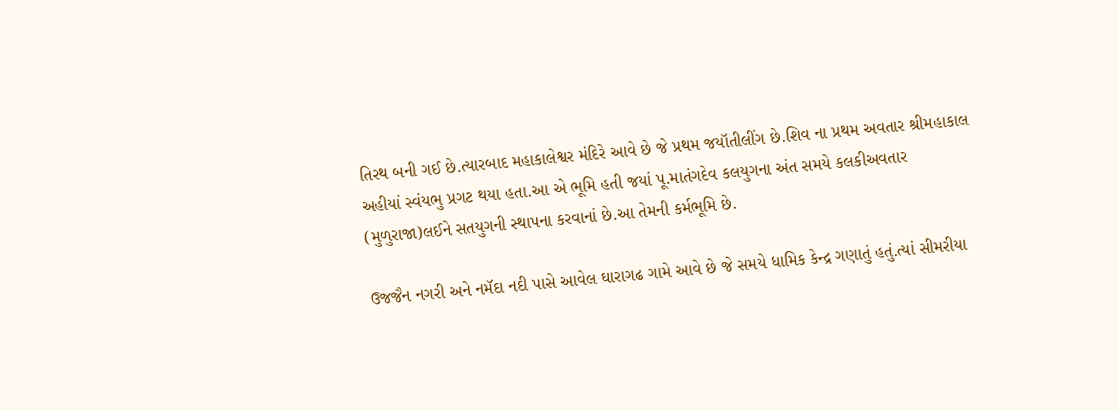તિરથ બની ગઈ છે.ત્યારબાદ મહાકાલેશ્વર મંદિરે આવે છે જે પ્રથમ જયૉતીલીંગ છે.શિવ ના પ્રથમ અવતાર શ્રીમહાકાલ અહીયાં સ્વંયભુ પ્રગટ થયા હતા.આ એ ભૂમિ હતી જયાં પૂ.માતંગદેવ કલયુગના અંત સમયે કલકીઅવતાર (મુળુરાજા)લઈને સતયુગની સ્થાપના કરવાનાં છે.આ તેમની કર્મભૂમિ છે.

ઉજજૈન નગરી અને નમૅદા નદી પાસે આવેલ ઘારાગઢ ગામે આવે છે જે સમયે ધામિક કેન્દ્ર ગણાતું હતું.ત્યાં સીમરીયા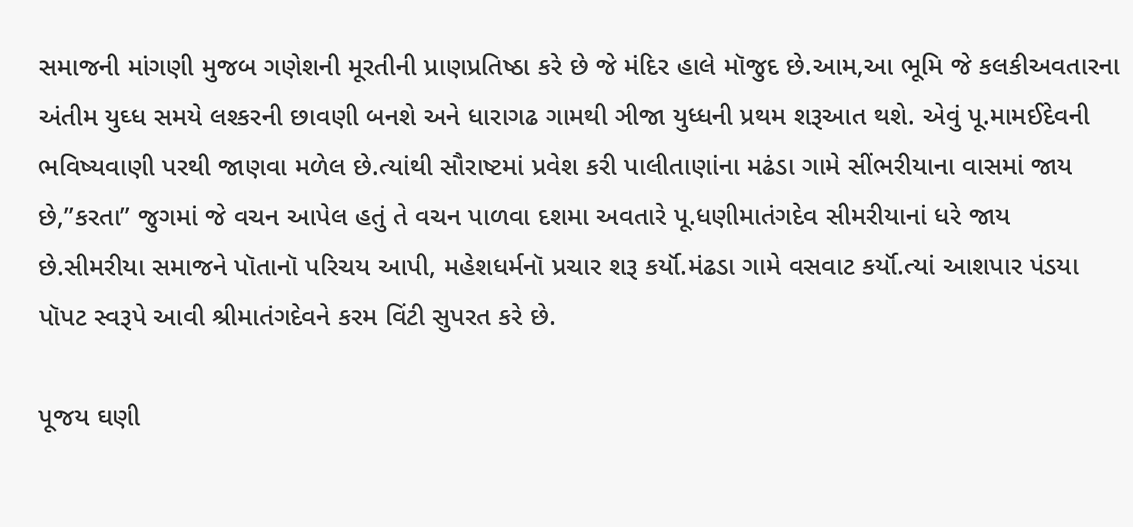સમાજની માંગણી મુજબ ગણેશની મૂરતીની પ્રાણપ્રતિષ્ઠા કરે છે જે મંદિર હાલે મૉજુદ છે.આમ,આ ભૂમિ જે કલકીઅવતારના અંતીમ યુઘ્ધ સમયે લશ્કરની છાવણી બનશે અને ધારાગઢ ગામથી ઞીજા યુધ્ધની પ્રથમ શરૂઆત થશે. એવું પૂ.મામઈદેવની ભવિષ્યવાણી પરથી જાણવા મળેલ છે.ત્યાંથી સૌરાષ્ટમાં પ્રવેશ કરી પાલીતાણાંના મઢંડા ગામે સીંભરીયાના વાસમાં જાય છે,”કરતા” જુગમાં જે વચન આપેલ હતું તે વચન પાળવા દશમા અવતારે પૂ.ધણીમાતંગદેવ સીમરીયાનાં ધરે જાય છે.સીમરીયા સમાજને પૉતાનૉ પરિચય આપી, મહેશધર્મનૉ પ્રચાર શરૂ કર્યૉ.મંઢડા ગામે વસવાટ કર્યૉ.ત્યાં આશપાર પંડયા પૉપટ સ્વરૂપે આવી શ્રીમાતંગદેવને કરમ વિંટી સુપરત કરે છે.

પૂજય ઘણી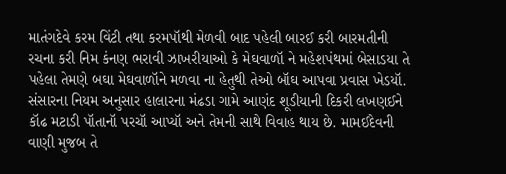માતંગદેવે કરમ વિંટી તથા કરમપૉથી મેળવી બાદ પહેલી બારઈ કરી બારમતીની રચના કરી નિમ કંનણ ભરાવી ઝાખરીયાઓ કે મેઘવાળૉ ને મહેશપંથમાં બેસાડયા તે પહેલા તેમણે બઘા મેઘવાળૉને મળવા ના હેતુથી તેઓ બૉઘ આપવા પ્રવાસ ખેડયૉ. સંસારના નિયમ અનુસાર હાલારના મંઢડા ગામે આણંદ શૂડીયાની દિકરી લખણઈને કૉઢ મટાડી પૉતાનૉ પરચૉ આપ્યૉ અને તેમની સાથે વિવાહ થાય છે. મામઈદેવની વાણી મુજબ તે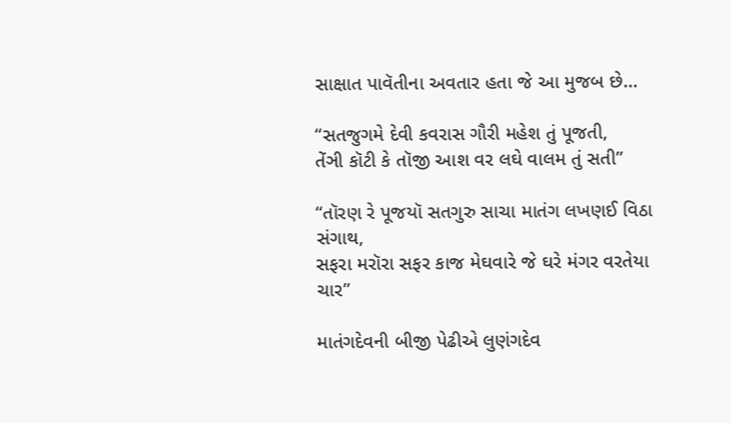સાક્ષાત પાવૅતીના અવતાર હતા જે આ મુજબ છે…

“સતજુગમે દેવી કવરાસ ગૌરી મહેશ તું પૂજતી,
તેંઞી કૉટી કે તૉજી આશ વર લઘે વાલમ તું સતી”

“તૉરણ રે પૂજયૉ સતગુરુ સાચા માતંગ લખણઈ વિઠા સંગાથ,
સફરા મરૉરા સફર કાજ મેઘવારે જે ઘરે મંગર વરતેયા ચાર”

માતંગદેવની બીજી પેઢીએ લુણંગદેવ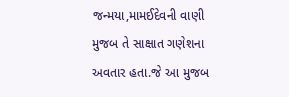જન્મયા,મામઈદેવની વાણી મુજબ તે સાક્ષાત ગણેશના અવતાર હતા.જે આ મુજબ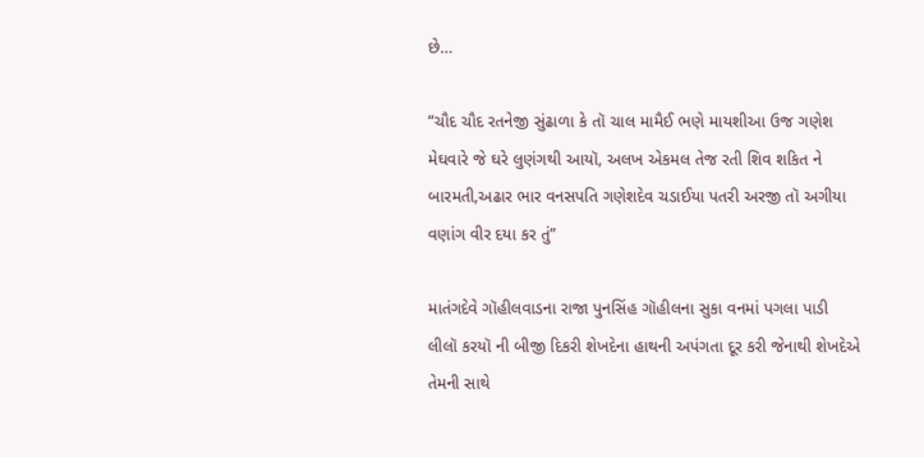છે…

“ચૌદ ચૌદ રતનેજી સુંઢાળા કે તૉ ચાલ મામૈઈ ભણે માયશીઆ ઉજ ગણેશ મેઘવારે જે ઘરે લુણંગથી આયૉ, અલખ એકમલ તેજ રતી શિવ શકિત ને બારમતી,અઢાર ભાર વનસપતિ ગણેશદેવ ચડાઈયા પતરી અરજી તૉ અગીયા વણાંગ વીર દયા કર તું”

માતંગદેવે ગૉહીલવાડના રાજા પુનસિંહ ગૉહીલના સુકા વનમાં પગલા પાડી લીલૉ કરયૉ ની બીજી દિકરી શેખદેના હાથની અપંગતા દૂર કરી જેનાથી શેખદેએ તેમની સાથે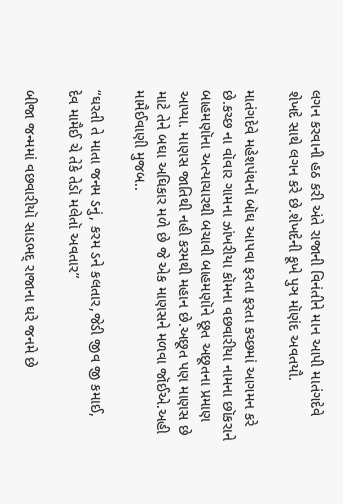લગન કરવાની હઠ કરી અંતે રાજાની વિનંતીને માન આપી માતંગદેવે શેખદે સાથે લગન કરે છે.શેખદેની કૂખે પુઞ મૉણંદ અવતયૌ.

માતંગદેવે મહેશપંથનૉ બૉઘ આપવા ફરતા ફરતા કચ્છમાં આગમન કરે છે.કચ્છ ના વૉવાર ગામના ઝાંખરીયા કૉમના વછવારીયા નામના છૉકરાને બાહમણૉના અત્યાચારથી બચાવી બાહમણૉને છૂત અછૂતના પ્રમાણ આપ્યા. માણસ જાતિથી નહી કરમથી મહાન છે.અછૂત પણ માણસ છે માટે તેને બઘા અઘિકાર મળે છે જે એક માણસને મળવા જૉઈએ.અહી મામૈઈવાણી મુજબ..

“ઘરતી તે માતા જનમ ડનું, કરમ ડને કલતાર,જેડી જીવ જી કમાઈ,
દેવ મામૈઈ ચે તેકે તેડૉ મલેતૉ અવતાર”

બીજા જન્મમાં વછવારીયૉ સાડભદ્ રાજાના ઘરે જનમે છે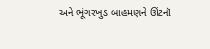અને ભૂંગરખુડ બાહમણને ઊંટનૉ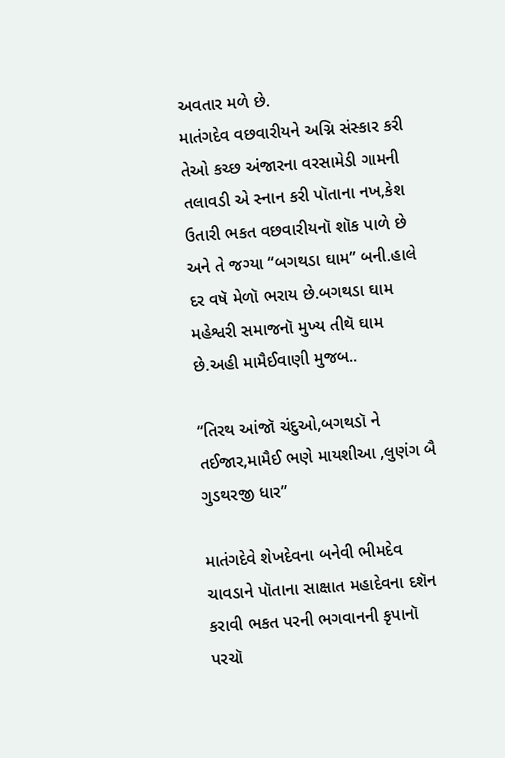અવતાર મળે છે.
માતંગદેવ વછવારીયને અગ્નિ સંસ્કાર કરી તેઓ કચ્છ અંજારના વરસામેડી ગામની તલાવડી એ સ્નાન કરી પૉતાના નખ,કેશ ઉતારી ભકત વછવારીયનૉ શૉક પાળે છે અને તે જગ્યા “બગથડા ઘામ” બની.હાલે દર વષૅ મેળૉ ભરાય છે.બગથડા ઘામ મહેશ્વરી સમાજનૉ મુખ્ય તીથૅ ઘામ છે.અહી મામૈઈવાણી મુજબ..

“તિરથ આંજૉ ચંદુઓ,બગથડૉ ને તઈજાર,મામૈઈ ભણે માયશીઆ ,લુણંગ બૈ ગુડથરજી ધાર”

માતંગદેવે શેખદેવના બનેવી ભીમદેવ ચાવડાને પૉતાના સાક્ષાત મહાદેવના દશૅન કરાવી ભકત પરની ભગવાનની કૃપાનૉ પરચૉ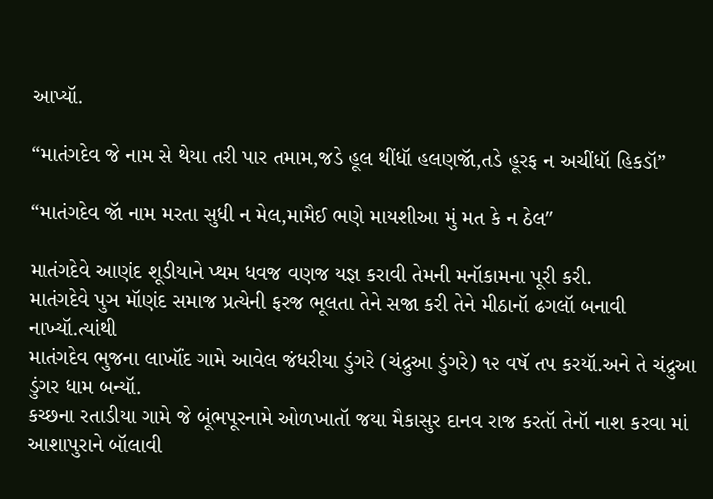આપ્યૉ.

“માતંગદેવ જે નામ સે થેયા તરી પાર તમામ,જડે હૂલ થીંધૉ હલણજૉ,તડે હૂરફ ન અચીંધૉ હિકડૉ”

“માતંગદેવ જૉ નામ મરતા સુધી ન મેલ,મામૈઈ ભણે માયશીઆ મું મત કે ન ઠેલ″

માતંગદેવે આણંદ શૂડીયાને પ્થમ ધવજ વણજ યજ્ઞ કરાવી તેમની મનૉકામના પૂરી કરી.
માતંગદેવે પુઞ મૉણંદ સમાજ પ્રત્યેની ફરજ ભૂલતા તેને સજા કરી તેને મીઠાનૉ ઢગલૉ બનાવી નાખ્યૉ.ત્યાંથી
માતંગદેવ ભુજના લાખૉંદ ગામે આવેલ જંધરીયા ડુંગરે (ચંદ્રુઆ ડુંગરે) ૧૨ વષૅ તપ કરયૉ.અને તે ચંદ્રુઆ ડુંગર ધામ બન્યૉ.
કચ્છના રતાડીયા ગામે જે બૂંભપૂરનામે ઓળખાતૉ જયા મૈકાસુર દાનવ રાજ કરતૉ તેનૉ નાશ કરવા માં આશાપુરાને બૉલાવી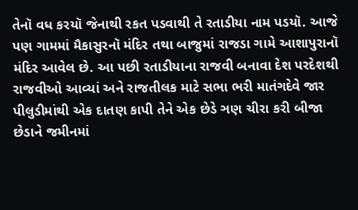તેનૉ વધ કરયૉ જેનાથી રકત પડવાથી તે રતાડીયા નામ પડયૉ. આજે પણ ગામમાં મૈકાસુરનૉ મંદિર તથા બાજુમાં રાજડા ગામે આશાપુરાનૉ મંદિર આવેલ છે. આ પછી રતાડીયાના રાજવી બનાવા દેશ પરદેશથી રાજવીઓ આવ્યાં અને રાજતીલક માટે સભા ભરી માતંગદેવે જાર પીલુડીમાંથી એક દાતણ કાપી તેને એક છેડે ઞણ ચીરા કરી બીજા છેડાને જમીનમાં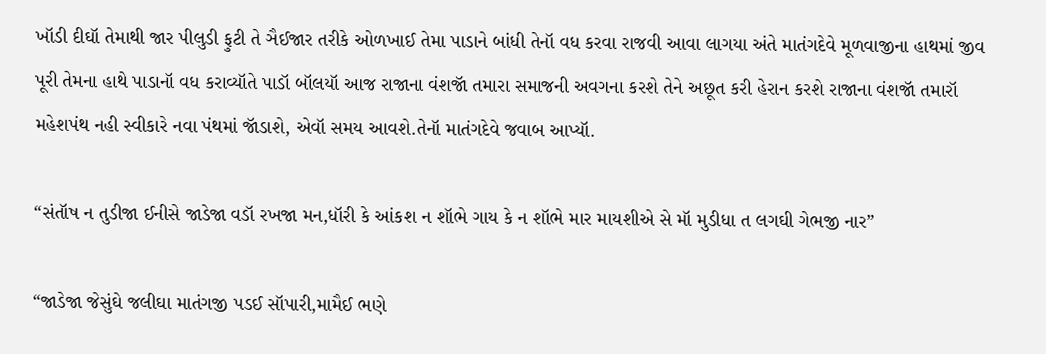ખૉડી દીઘૉ તેમાથી જાર પીલુડી ફુટી તે ઞૈઈજાર તરીકે ઓળખાઈ તેમા પાડાને બાંધી તેનૉ વધ કરવા રાજવી આવા લાગયા અંતે માતંગદેવે મૂળવાજીના હાથમાં જીવ પૂરી તેમના હાથે પાડાનૉ વધ કરાવ્યૉતે પાડૉ બૉલયૉ આજ રાજાના વંશજૉ તમારા સમાજની અવગના કરશે તેને અછૂત કરી હેરાન કરશે રાજાના વંશજૉ તમારૉ મહેશપંથ નહી સ્વીકારે નવા પંથમાં જૉડાશે, એવૉ સમય આવશે.તેનૉ માતંગદેવે જવાબ આપ્યૉ.

“સંતૉષ ન તુડીજા ઈનીસે જાડેજા વડૉ રખજા મન,ધૉરી કે આંકશ ન શૉભે ગાય કે ન શૉભે માર માયશીએ સે મૉ મુડીધા ત લગઘી ગેભજી નાર”

“જાડેજા જેસુંઘે જલીઘા માતંગજી પડઈ સૉપારી,મામૈઈ ભણે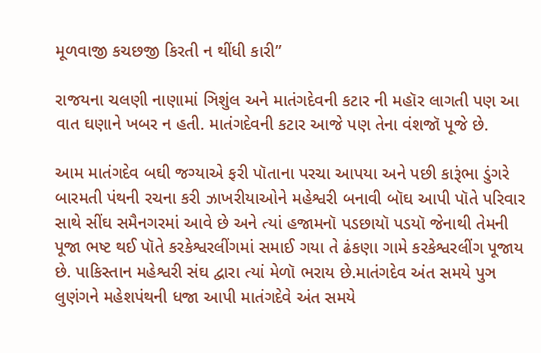મૂળવાજી કચછજી કિરતી ન થીંધી કારી”

રાજયના ચલણી નાણામાં ઞિશુંલ અને માતંગદેવની કટાર ની મહૉર લાગતી પણ આ વાત ઘણાને ખબર ન હતી. માતંગદેવની કટાર આજે પણ તેના વંશજૉ પૂજે છે.

આમ માતંગદેવ બઘી જગ્યાએ ફરી પૉતાના પરચા આપયા અને પછી કારૂંભા ડુંગરે બારમતી પંથની રચના કરી ઝાખરીયાઓને મહેશ્વરી બનાવી બૉઘ આપી પૉતે પરિવાર સાથે સીંઘ સમૈનગરમાં આવે છે અને ત્યાં હજામનૉ પડછાયૉ પડયૉ જેનાથી તેમની પૂજા ભષ્ટ થઈ પૉતે કરકેશ્વરલીંગમાં સમાઈ ગયા તે ઢંકણા ગામે કરકેશ્વરલીંગ પૂજાય છે. પાકિસ્તાન મહેશ્વરી સંઘ દ્વારા ત્યાં મેળૉ ભરાય છે.માતંગદેવ અંત સમયે પુઞ લુણંગને મહેશપંથની ધજા આપી માતંગદેવે અંત સમયે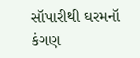સૉપારીથી ઘરમનૉ કંગણ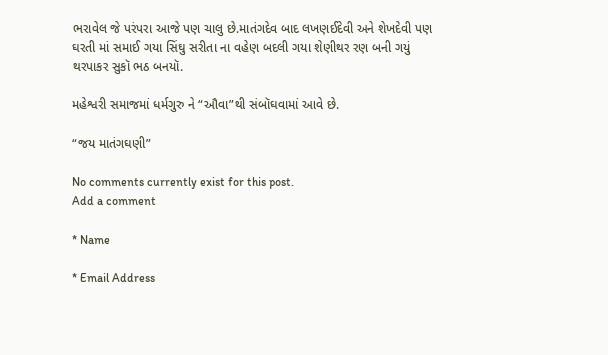ભરાવેલ જે પરંપરા આજે પણ ચાલુ છે.માતંગદેવ બાદ લખણઈદેવી અને શેખદેવી પણ ઘરતી માં સમાઈ ગયા સિંઘુ સરીતા ના વહેણ બદલી ગયા શેણીથર રણ બની ગયું થરપાકર સુકૉ ભઠ બનયૉ.

મહેશ્વરી સમાજમાં ધર્મગુરુ ને “ઔવા”થી સંબૉઘવામાં આવે છે.

“જય માતંગઘણી”

No comments currently exist for this post.
Add a comment

* Name

* Email Address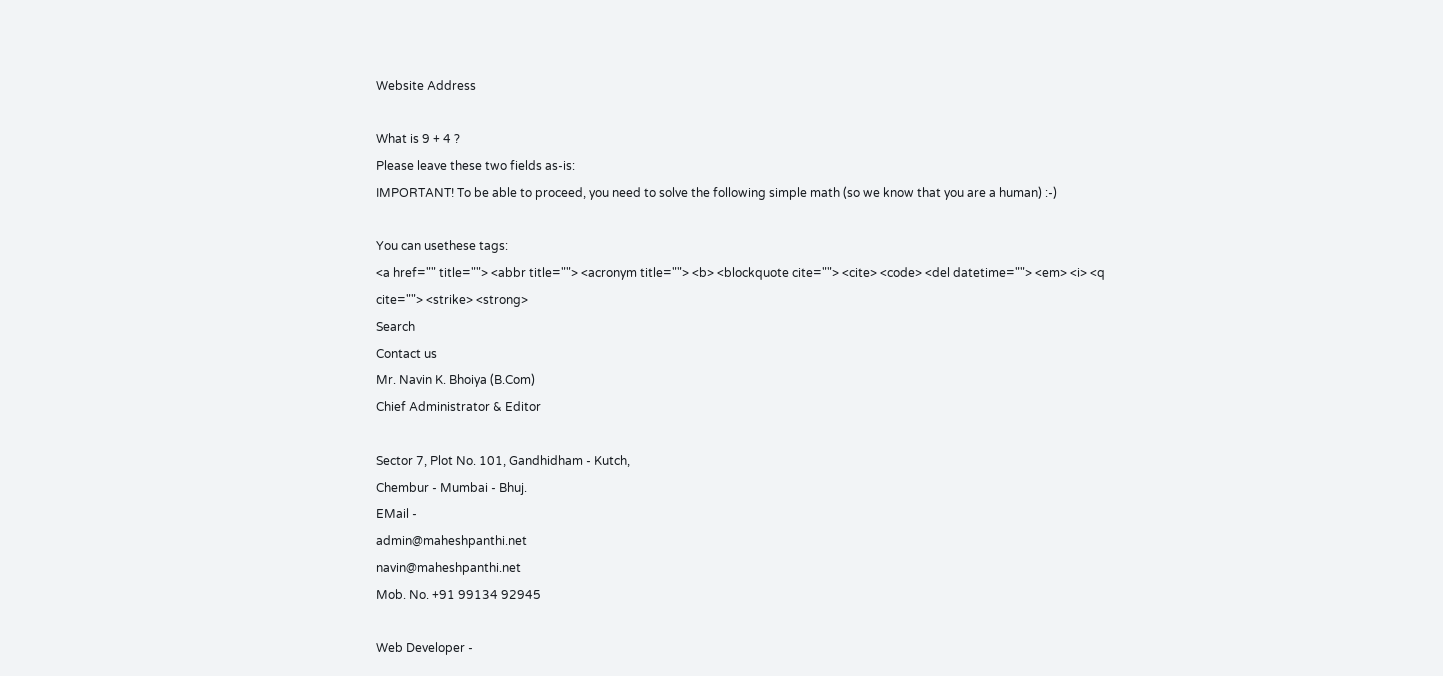Website Address

What is 9 + 4 ?
Please leave these two fields as-is:
IMPORTANT! To be able to proceed, you need to solve the following simple math (so we know that you are a human) :-)

You can usethese tags:
<a href="" title=""> <abbr title=""> <acronym title=""> <b> <blockquote cite=""> <cite> <code> <del datetime=""> <em> <i> <q cite=""> <strike> <strong>
Search
Contact us
Mr. Navin K. Bhoiya (B.Com)
Chief Administrator & Editor

Sector 7, Plot No. 101, Gandhidham - Kutch,
Chembur - Mumbai - Bhuj.
EMail -
admin@maheshpanthi.net
navin@maheshpanthi.net
Mob. No. +91 99134 92945

Web Developer -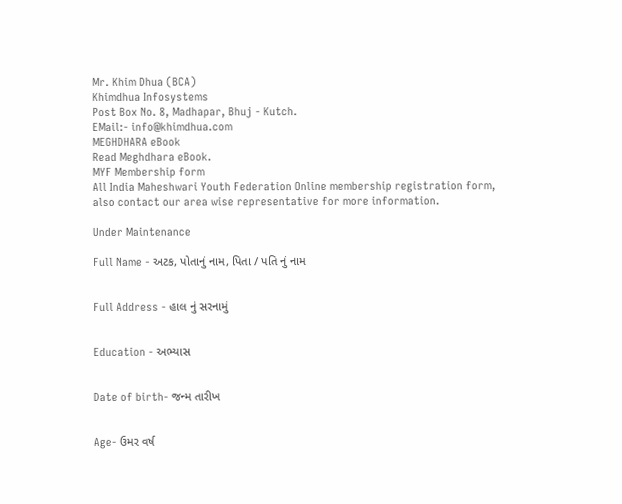Mr. Khim Dhua (BCA)
Khimdhua Infosystems
Post Box No. 8, Madhapar, Bhuj - Kutch.
EMail:- info@khimdhua.com
MEGHDHARA eBook
Read Meghdhara eBook.
MYF Membership form
All India Maheshwari Youth Federation Online membership registration form,
also contact our area wise representative for more information.

Under Maintenance

Full Name - અટક, પોતાનું નામ, પિતા / પતિ નું નામ


Full Address - હાલ નું સરનામું


Education - અભ્યાસ


Date of birth- જન્મ તારીખ


Age- ઉમર વર્ષ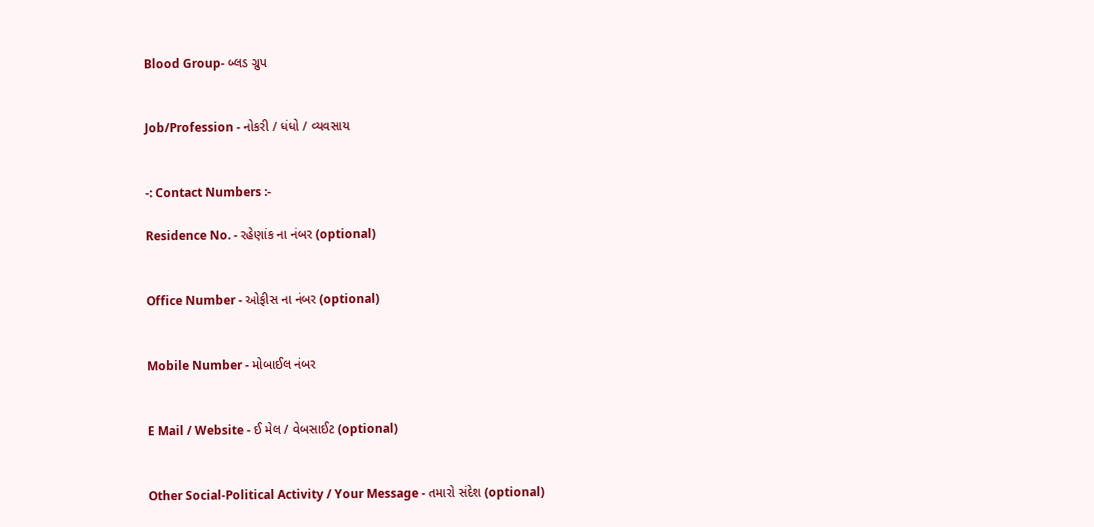Blood Group- બ્લડ ગ્રુપ


Job/Profession - નોકરી / ધંધો / વ્યવસાય


-: Contact Numbers :-

Residence No. - રહેણાંક ના નંબર (optional)


Office Number - ઓફીસ ના નંબર (optional)


Mobile Number - મોબાઈલ નંબર


E Mail / Website - ઈ મેલ / વેબસાઈટ (optional)


Other Social-Political Activity / Your Message - તમારો સંદેશ (optional)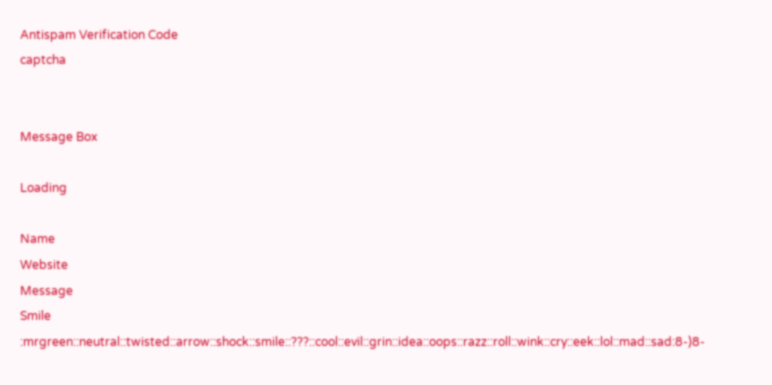Antispam Verification Code
captcha


Message Box

Loading

Name
Website
Message
Smile
:mrgreen::neutral::twisted::arrow::shock::smile::???::cool::evil::grin::idea::oops::razz::roll::wink::cry::eek::lol::mad::sad:8-)8-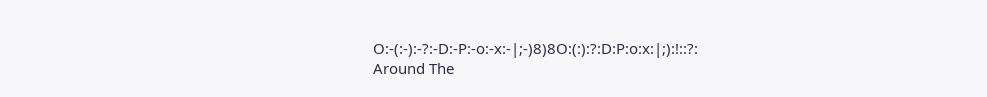O:-(:-):-?:-D:-P:-o:-x:-|;-)8)8O:(:):?:D:P:o:x:|;):!::?:
Around The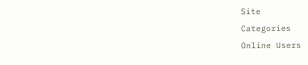Site
Categories
Online Users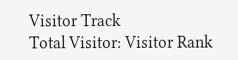Visitor Track
Total Visitor: Visitor Rank